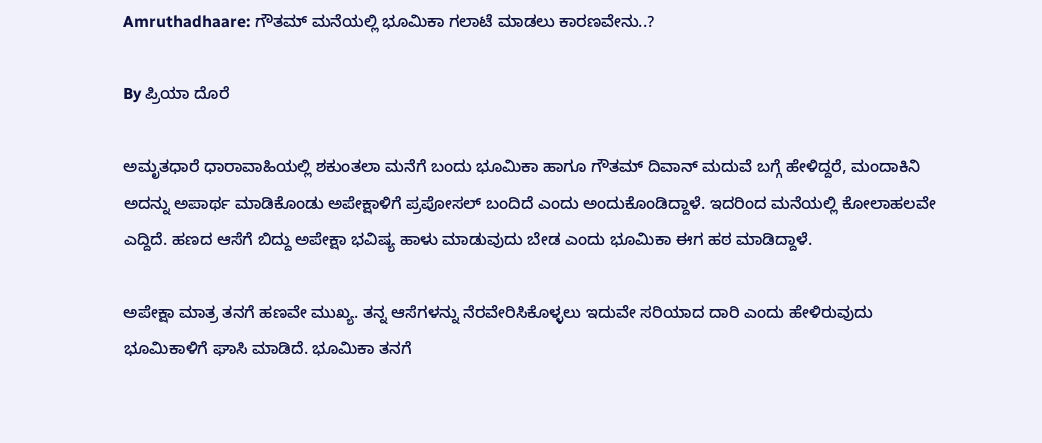Amruthadhaare: ಗೌತಮ್ ಮನೆಯಲ್ಲಿ ಭೂಮಿಕಾ ಗಲಾಟೆ ಮಾಡಲು ಕಾರಣವೇನು..?

By ಪ್ರಿಯಾ ದೊರೆ

ಅಮೃತಧಾರೆ ಧಾರಾವಾಹಿಯಲ್ಲಿ ಶಕುಂತಲಾ ಮನೆಗೆ ಬಂದು ಭೂಮಿಕಾ ಹಾಗೂ ಗೌತಮ್ ದಿವಾನ್ ಮದುವೆ ಬಗ್ಗೆ ಹೇಳಿದ್ದರೆ, ಮಂದಾಕಿನಿ ಅದನ್ನು ಅಪಾರ್ಥ ಮಾಡಿಕೊಂಡು ಅಪೇಕ್ಷಾಳಿಗೆ ಪ್ರಪೋಸಲ್ ಬಂದಿದೆ ಎಂದು ಅಂದುಕೊಂಡಿದ್ದಾಳೆ. ಇದರಿಂದ ಮನೆಯಲ್ಲಿ ಕೋಲಾಹಲವೇ ಎದ್ದಿದೆ. ಹಣದ ಆಸೆಗೆ ಬಿದ್ದು ಅಪೇಕ್ಷಾ ಭವಿಷ್ಯ ಹಾಳು ಮಾಡುವುದು ಬೇಡ ಎಂದು ಭೂಮಿಕಾ ಈಗ ಹಠ ಮಾಡಿದ್ದಾಳೆ.

ಅಪೇಕ್ಷಾ ಮಾತ್ರ ತನಗೆ ಹಣವೇ ಮುಖ್ಯ. ತನ್ನ ಆಸೆಗಳನ್ನು ನೆರವೇರಿಸಿಕೊಳ್ಳಲು ಇದುವೇ ಸರಿಯಾದ ದಾರಿ ಎಂದು ಹೇಳಿರುವುದು ಭೂಮಿಕಾಳಿಗೆ ಘಾಸಿ ಮಾಡಿದೆ. ಭೂಮಿಕಾ ತನಗೆ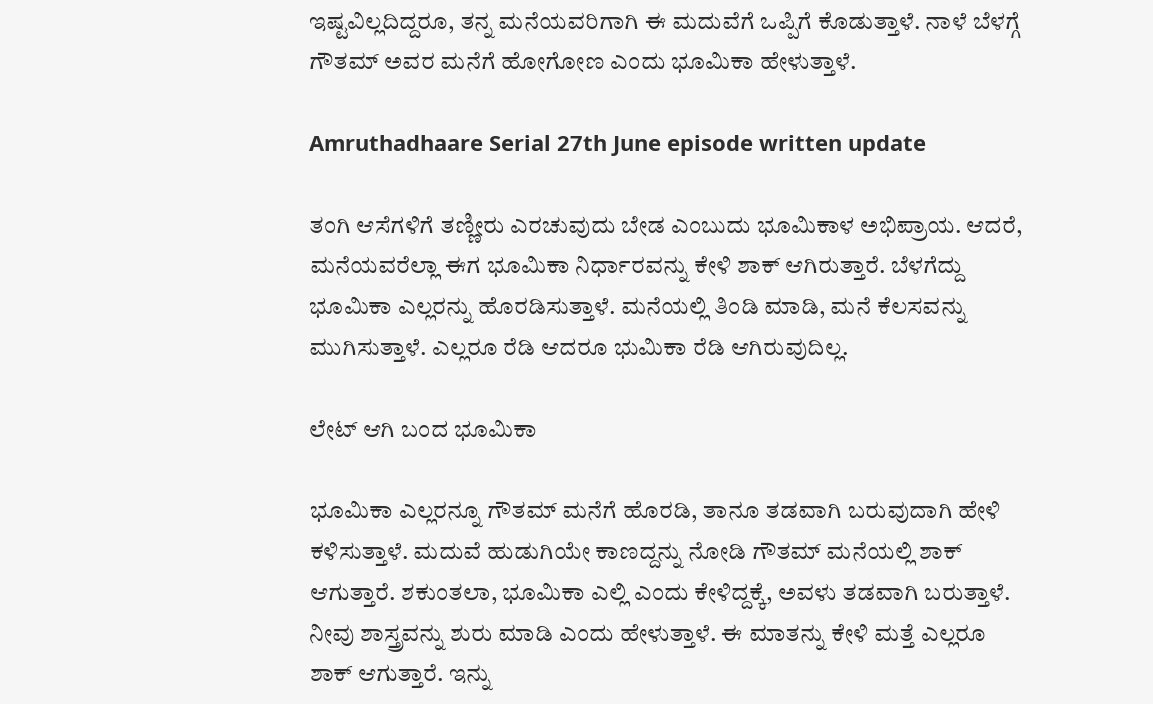ಇಷ್ಟವಿಲ್ಲದಿದ್ದರೂ, ತನ್ನ ಮನೆಯವರಿಗಾಗಿ ಈ ಮದುವೆಗೆ ಒಪ್ಪಿಗೆ ಕೊಡುತ್ತಾಳೆ. ನಾಳೆ ಬೆಳಗ್ಗೆ ಗೌತಮ್ ಅವರ ಮನೆಗೆ ಹೋಗೋಣ ಎಂದು ಭೂಮಿಕಾ ಹೇಳುತ್ತಾಳೆ.

Amruthadhaare Serial 27th June episode written update

ತಂಗಿ ಆಸೆಗಳಿಗೆ ತಣ್ಣೀರು ಎರಚುವುದು ಬೇಡ ಎಂಬುದು ಭೂಮಿಕಾಳ ಅಭಿಪ್ರಾಯ. ಆದರೆ, ಮನೆಯವರೆಲ್ಲಾ ಈಗ ಭೂಮಿಕಾ ನಿರ್ಧಾರವನ್ನು ಕೇಳಿ ಶಾಕ್ ಆಗಿರುತ್ತಾರೆ. ಬೆಳಗೆದ್ದು ಭೂಮಿಕಾ ಎಲ್ಲರನ್ನು ಹೊರಡಿಸುತ್ತಾಳೆ. ಮನೆಯಲ್ಲಿ ತಿಂಡಿ ಮಾಡಿ, ಮನೆ ಕೆಲಸವನ್ನು ಮುಗಿಸುತ್ತಾಳೆ. ಎಲ್ಲರೂ ರೆಡಿ ಆದರೂ ಭುಮಿಕಾ ರೆಡಿ ಆಗಿರುವುದಿಲ್ಲ.

ಲೇಟ್ ಆಗಿ ಬಂದ ಭೂಮಿಕಾ

ಭೂಮಿಕಾ ಎಲ್ಲರನ್ನೂ ಗೌತಮ್ ಮನೆಗೆ ಹೊರಡಿ, ತಾನೂ ತಡವಾಗಿ ಬರುವುದಾಗಿ ಹೇಳಿ ಕಳಿಸುತ್ತಾಳೆ. ಮದುವೆ ಹುಡುಗಿಯೇ ಕಾಣದ್ದನ್ನು ನೋಡಿ ಗೌತಮ್ ಮನೆಯಲ್ಲಿ ಶಾಕ್ ಆಗುತ್ತಾರೆ. ಶಕುಂತಲಾ, ಭೂಮಿಕಾ ಎಲ್ಲಿ ಎಂದು ಕೇಳಿದ್ದಕ್ಕೆ, ಅವಳು ತಡವಾಗಿ ಬರುತ್ತಾಳೆ. ನೀವು ಶಾಸ್ತ್ರವನ್ನು ಶುರು ಮಾಡಿ ಎಂದು ಹೇಳುತ್ತಾಳೆ. ಈ ಮಾತನ್ನು ಕೇಳಿ ಮತ್ತೆ ಎಲ್ಲರೂ ಶಾಕ್ ಆಗುತ್ತಾರೆ. ಇನ್ನು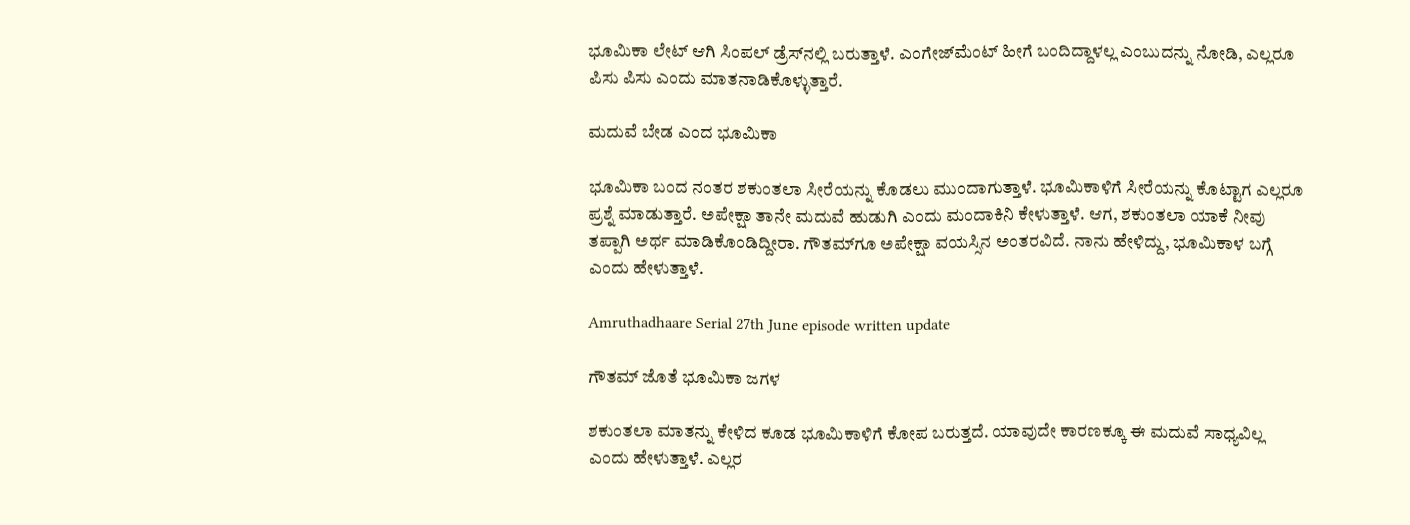ಭೂಮಿಕಾ ಲೇಟ್ ಆಗಿ ಸಿಂಪಲ್ ಡ್ರೆಸ್‌ನಲ್ಲಿ ಬರುತ್ತಾಳೆ. ಎಂಗೇಜ್‌ಮೆಂಟ್ ಹೀಗೆ ಬಂದಿದ್ದಾಳಲ್ಲ ಎಂಬುದನ್ನು ನೋಡಿ, ಎಲ್ಲರೂ ಪಿಸು ಪಿಸು ಎಂದು ಮಾತನಾಡಿಕೊಳ್ಳುತ್ತಾರೆ.

ಮದುವೆ ಬೇಡ ಎಂದ ಭೂಮಿಕಾ

ಭೂಮಿಕಾ ಬಂದ ನಂತರ ಶಕುಂತಲಾ ಸೀರೆಯನ್ನು ಕೊಡಲು ಮುಂದಾಗುತ್ತಾಳೆ. ಭೂಮಿಕಾಳಿಗೆ ಸೀರೆಯನ್ನು ಕೊಟ್ಟಾಗ ಎಲ್ಲರೂ ಪ್ರಶ್ನೆ ಮಾಡುತ್ತಾರೆ. ಅಪೇಕ್ಷಾ ತಾನೇ ಮದುವೆ ಹುಡುಗಿ ಎಂದು ಮಂದಾಕಿನಿ ಕೇಳುತ್ತಾಳೆ. ಆಗ, ಶಕುಂತಲಾ ಯಾಕೆ ನೀವು ತಪ್ಪಾಗಿ ಅರ್ಥ ಮಾಡಿಕೊಂಡಿದ್ದೀರಾ. ಗೌತಮ್‌ಗೂ ಅಪೇಕ್ಷಾ ವಯಸ್ಸಿನ ಅಂತರವಿದೆ. ನಾನು ಹೇಳಿದ್ದು, ಭೂಮಿಕಾಳ ಬಗ್ಗೆ ಎಂದು ಹೇಳುತ್ತಾಳೆ.

Amruthadhaare Serial 27th June episode written update

ಗೌತಮ್ ಜೊತೆ ಭೂಮಿಕಾ ಜಗಳ

ಶಕುಂತಲಾ ಮಾತನ್ನು ಕೇಳಿದ ಕೂಡ ಭೂಮಿಕಾಳಿಗೆ ಕೋಪ ಬರುತ್ತದೆ. ಯಾವುದೇ ಕಾರಣಕ್ಕೂ ಈ ಮದುವೆ ಸಾಧ್ಯವಿಲ್ಲ ಎಂದು ಹೇಳುತ್ತಾಳೆ. ಎಲ್ಲರ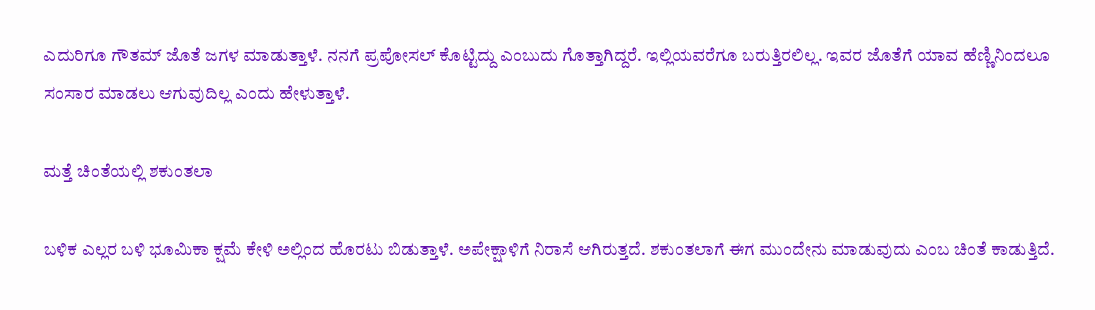ಎದುರಿಗೂ ಗೌತಮ್ ಜೊತೆ ಜಗಳ ಮಾಡುತ್ತಾಳೆ. ನನಗೆ ಪ್ರಪೋಸಲ್ ಕೊಟ್ಟಿದ್ದು ಎಂಬುದು ಗೊತ್ತಾಗಿದ್ದರೆ. ಇಲ್ಲಿಯವರೆಗೂ ಬರುತ್ತಿರಲಿಲ್ಲ. ಇವರ ಜೊತೆಗೆ ಯಾವ ಹೆಣ್ಣಿನಿಂದಲೂ ಸಂಸಾರ ಮಾಡಲು ಆಗುವುದಿಲ್ಲ ಎಂದು ಹೇಳುತ್ತಾಳೆ.

ಮತ್ತೆ ಚಿಂತೆಯಲ್ಲಿ ಶಕುಂತಲಾ

ಬಳಿಕ ಎಲ್ಲರ ಬಳಿ ಭೂಮಿಕಾ ಕ್ಷಮೆ ಕೇಳಿ ಅಲ್ಲಿಂದ ಹೊರಟು ಬಿಡುತ್ತಾಳೆ. ಅಪೇಕ್ಷಾಳಿಗೆ ನಿರಾಸೆ ಆಗಿರುತ್ತದೆ. ಶಕುಂತಲಾಗೆ ಈಗ ಮುಂದೇನು ಮಾಡುವುದು ಎಂಬ ಚಿಂತೆ ಕಾಡುತ್ತಿದೆ.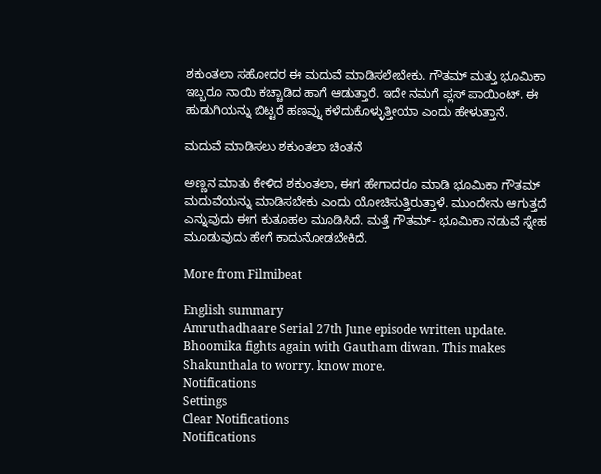ಶಕುಂತಲಾ ಸಹೋದರ ಈ ಮದುವೆ ಮಾಡಿಸಲೇಬೇಕು. ಗೌತಮ್ ಮತ್ತು ಭೂಮಿಕಾ ಇಬ್ಬರೂ ನಾಯಿ ಕಚ್ಚಾಡಿದ ಹಾಗೆ ಆಡುತ್ತಾರೆ. ಇದೇ ನಮಗೆ ಪ್ಲಸ್ ಪಾಯಿಂಟ್. ಈ ಹುಡುಗಿಯನ್ನು ಬಿಟ್ಟರೆ ಹಣವ್ನು ಕಳೆದುಕೊಳ್ಳುತ್ತೀಯಾ ಎಂದು ಹೇಳುತ್ತಾನೆ.

ಮದುವೆ ಮಾಡಿಸಲು ಶಕುಂತಲಾ ಚಿಂತನೆ

ಅಣ್ಣನ ಮಾತು ಕೇಳಿದ ಶಕುಂತಲಾ, ಈಗ ಹೇಗಾದರೂ ಮಾಡಿ ಭೂಮಿಕಾ ಗೌತಮ್ ಮದುವೆಯನ್ನು ಮಾಡಿಸಬೇಕು ಎಂದು ಯೋಚಿಸುತ್ತಿರುತ್ತಾಳೆ. ಮುಂದೇನು ಆಗುತ್ತದೆ ಎನ್ನುವುದು ಈಗ ಕುತೂಹಲ ಮೂಡಿಸಿದೆ. ಮತ್ತೆ ಗೌತಮ್- ಭೂಮಿಕಾ ನಡುವೆ ಸ್ನೇಹ ಮೂಡುವುದು ಹೇಗೆ ಕಾದುನೋಡಬೇಕಿದೆ.

More from Filmibeat

English summary
Amruthadhaare Serial 27th June episode written update. Bhoomika fights again with Gautham diwan. This makes Shakunthala to worry. know more.
Notifications
Settings
Clear Notifications
Notifications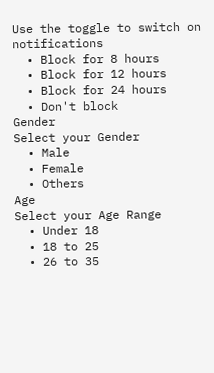Use the toggle to switch on notifications
  • Block for 8 hours
  • Block for 12 hours
  • Block for 24 hours
  • Don't block
Gender
Select your Gender
  • Male
  • Female
  • Others
Age
Select your Age Range
  • Under 18
  • 18 to 25
  • 26 to 35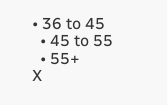• 36 to 45
  • 45 to 55
  • 55+
X